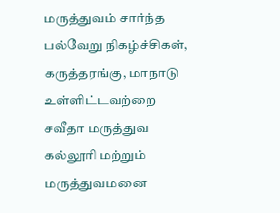மருத்துவம் சார்ந்த பல்வேறு நிகழ்ச்சிகள், கருத்தரங்கு, மாநாடு உள்ளிட்டவற்றை சவீதா மருத்துவ கல்லூரி மற்றும் மருத்துவமனை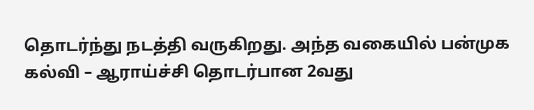தொடர்ந்து நடத்தி வருகிறது. அந்த வகையில் பன்முக கல்வி – ஆராய்ச்சி தொடர்பான 2வது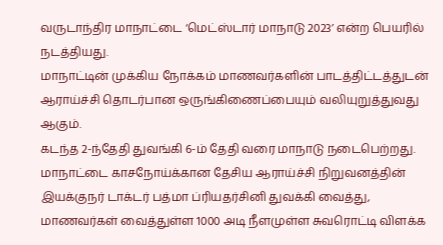வருடாந்திர மாநாட்டை ‘மெட்ஸ்டார் மாநாடு 2023’ என்ற பெயரில் நடத்தியது.
மாநாட்டின் முக்கிய நோக்கம் மாணவர்களின் பாடத்திட்டத்துடன் ஆராய்ச்சி தொடர்பான ஒருங்கிணைப்பையும் வலியுறுத்துவது ஆகும்.
கடந்த 2-ந்தேதி துவங்கி 6-ம் தேதி வரை மாநாடு நடைபெற்றது. மாநாட்டை காசநோய்க்கான தேசிய ஆராய்ச்சி நிறுவனத்தின் இயக்குநர் டாக்டர் பத்மா ப்ரியதர்சினி துவக்கி வைத்து, மாணவர்கள் வைத்துள்ள 1000 அடி நீளமுள்ள சுவரொட்டி விளக்க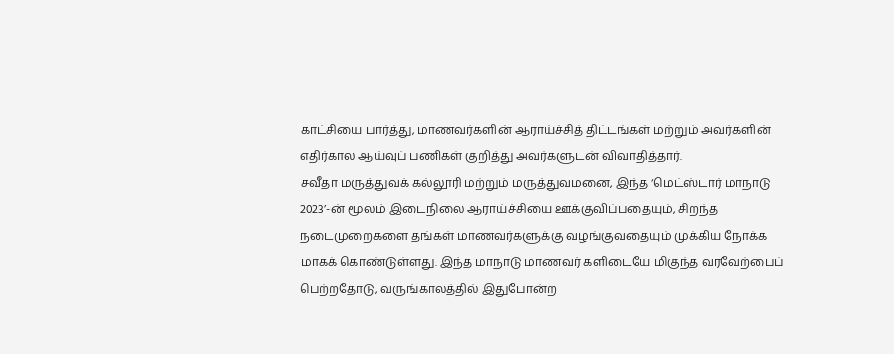காட்சியை பார்த்து, மாணவர்களின் ஆராய்ச்சித் திட்டங்கள் மற்றும் அவர்களின் எதிர்கால ஆய்வுப் பணிகள் குறித்து அவர்களுடன் விவாதித்தார்.
சவீதா மருத்துவக் கல்லூரி மற்றும் மருத்துவமனை, இந்த ‘மெட்ஸ்டார் மாநாடு 2023’-ன் மூலம் இடைநிலை ஆராய்ச்சியை ஊக்குவிப்பதையும், சிறந்த நடைமுறைகளை தங்கள் மாணவர்களுக்கு வழங்குவதையும் முக்கிய நோக்க மாகக் கொண்டுள்ளது. இந்த மாநாடு மாணவர் களிடையே மிகுந்த வரவேற்பைப் பெற்றதோடு, வருங்காலத்தில் இதுபோன்ற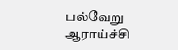பல்வேறு ஆராய்ச்சி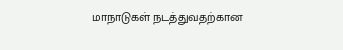மாநாடுகள் நடத்துவதற்கான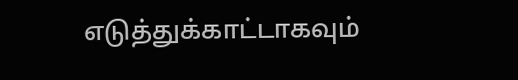எடுத்துக்காட்டாகவும்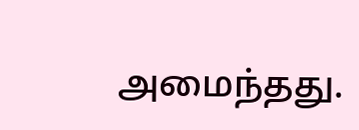அமைந்தது.